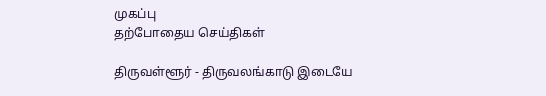முகப்பு
தற்போதைய செய்திகள்

திருவள்ளூர் - திருவலங்காடு இடையே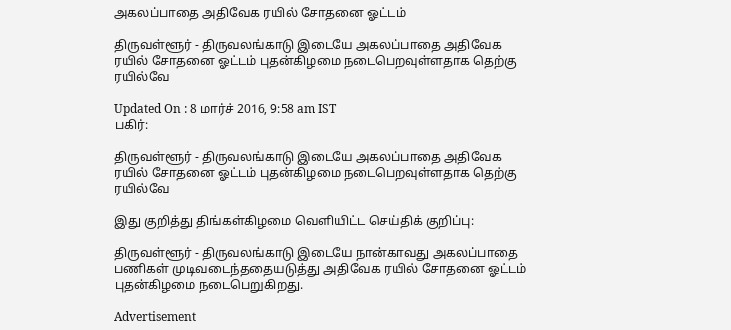அகலப்பாதை அதிவேக ரயில் சோதனை ஓட்டம்

திருவள்ளூர் - திருவலங்காடு இடையே அகலப்பாதை அதிவேக ரயில் சோதனை ஓட்டம் புதன்கிழமை நடைபெறவுள்ளதாக தெற்கு ரயில்வே

Updated On : 8 மார்ச் 2016, 9:58 am IST
பகிர்:

திருவள்ளூர் - திருவலங்காடு இடையே அகலப்பாதை அதிவேக ரயில் சோதனை ஓட்டம் புதன்கிழமை நடைபெறவுள்ளதாக தெற்கு ரயில்வே

இது குறித்து திங்கள்கிழமை வெளியிட்ட செய்திக் குறிப்பு:

திருவள்ளூர் - திருவலங்காடு இடையே நான்காவது அகலப்பாதை பணிகள் முடிவடைந்ததையடுத்து அதிவேக ரயில் சோதனை ஓட்டம் புதன்கிழமை நடைபெறுகிறது.

Advertisement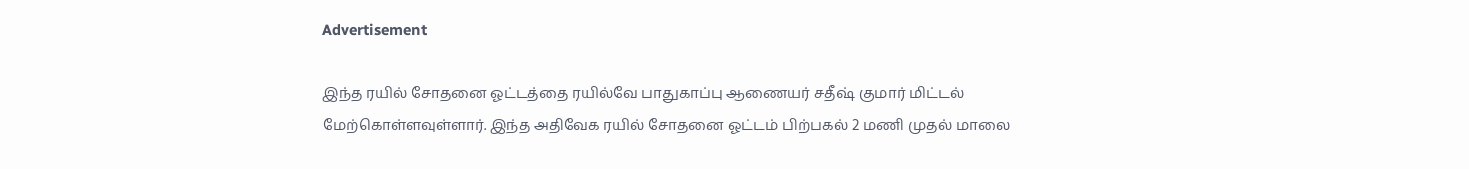Advertisement

இந்த ரயில் சோதனை ஓட்டத்தை ரயில்வே பாதுகாப்பு ஆணையர் சதீஷ் குமார் மிட்டல் மேற்கொள்ளவுள்ளார். இந்த அதிவேக ரயில் சோதனை ஓட்டம் பிற்பகல் 2 மணி முதல் மாலை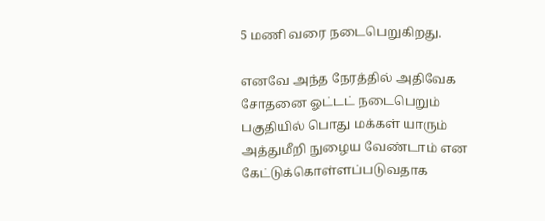5 மணி வரை நடைபெறுகிறது.

எனவே அந்த நேரத்தில் அதிவேக சோதனை ஓட்டட் நடைபெறும் பகுதியில் பொது மக்கள் யாரும் அத்துமீறி நுழைய வேண்டாம் என கேட்டுக்கொள்ளப்படுவதாக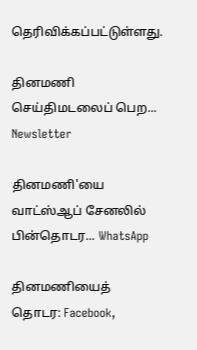தெரிவிக்கப்பட்டுள்ளது.

தினமணி செய்திமடலைப் பெற... Newsletter

தினமணி'யை வாட்ஸ்ஆப் சேனலில் பின்தொடர... WhatsApp

தினமணியைத் தொடர: Facebook,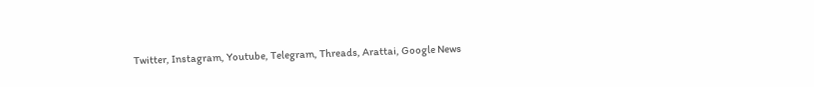Twitter, Instagram, Youtube, Telegram, Threads, Arattai, Google News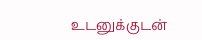உடனுக்குடன்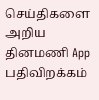செய்திகளை அறிய தினமணி App பதிவிறக்கம்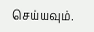செய்யவும்.